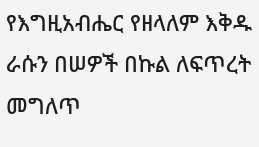የእግዚአብሔር የዘላለም እቅዱ ራሱን በሠዎች በኩል ለፍጥረት መግለጥ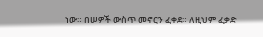ነው። በሠዎች ውስጥ መኖርን ፈቀደ። ለዚህም ፈቃድ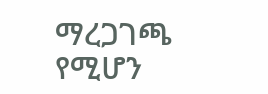ማረጋገጫ የሚሆን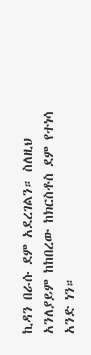ኪዳን በራሱ ደም አደረገልን። ስለዚህ አንለያይም ከከበረው ከክርስቶስ ደም የተነሳ አንድ ነን።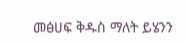መፅሀፍ ቅዱስ ማለት ይሄንን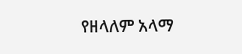የዘላለም አላማ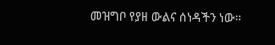መዝግቦ የያዘ ውልና ሰነዳችን ነው።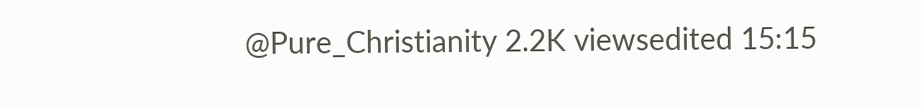@Pure_Christianity 2.2K viewsedited 15:15